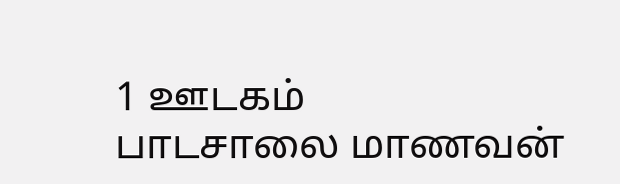1 ஊடகம்
பாடசாலை மாணவன்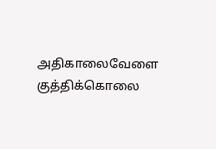அதிகாலைவேளை குத்திக்கொலை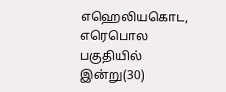எஹெலியகொட, எரெபொல பகுதியில் இன்று(30)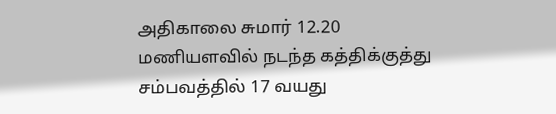அதிகாலை சுமார் 12.20 மணியளவில் நடந்த கத்திக்குத்து சம்பவத்தில் 17 வயது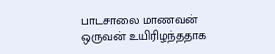பாடசாலை மாணவன் ஒருவன் உயிரிழந்ததாக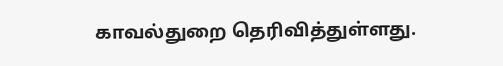காவல்துறை தெரிவித்துள்ளது.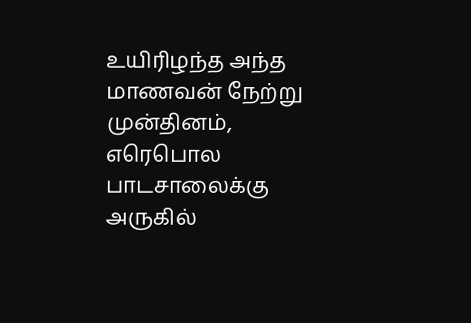உயிரிழந்த அந்த மாணவன் நேற்று முன்தினம், எரெபொல பாடசாலைக்கு அருகில்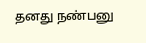தனது நண்பனு